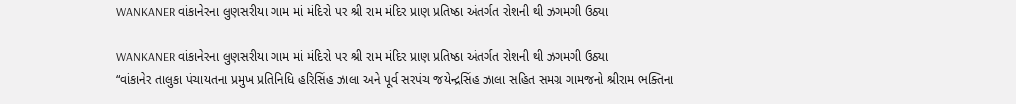WANKANER વાંકાનેરના લુણસરીયા ગામ માં મંદિરો પર શ્રી રામ મંદિર પ્રાણ પ્રતિષ્ઠા અંતર્ગત રોશની થી ઝગમગી ઉઠ્યા

WANKANER વાંકાનેરના લુણસરીયા ગામ માં મંદિરો પર શ્રી રામ મંદિર પ્રાણ પ્રતિષ્ઠા અંતર્ગત રોશની થી ઝગમગી ઉઠ્યા
“વાંકાનેર તાલુકા પંચાયતના પ્રમુખ પ્રતિનિધિ હરિસિંહ ઝાલા અને પૂર્વ સરપંચ જયેન્દ્રસિંહ ઝાલા સહિત સમગ્ર ગામજનો શ્રીરામ ભક્તિના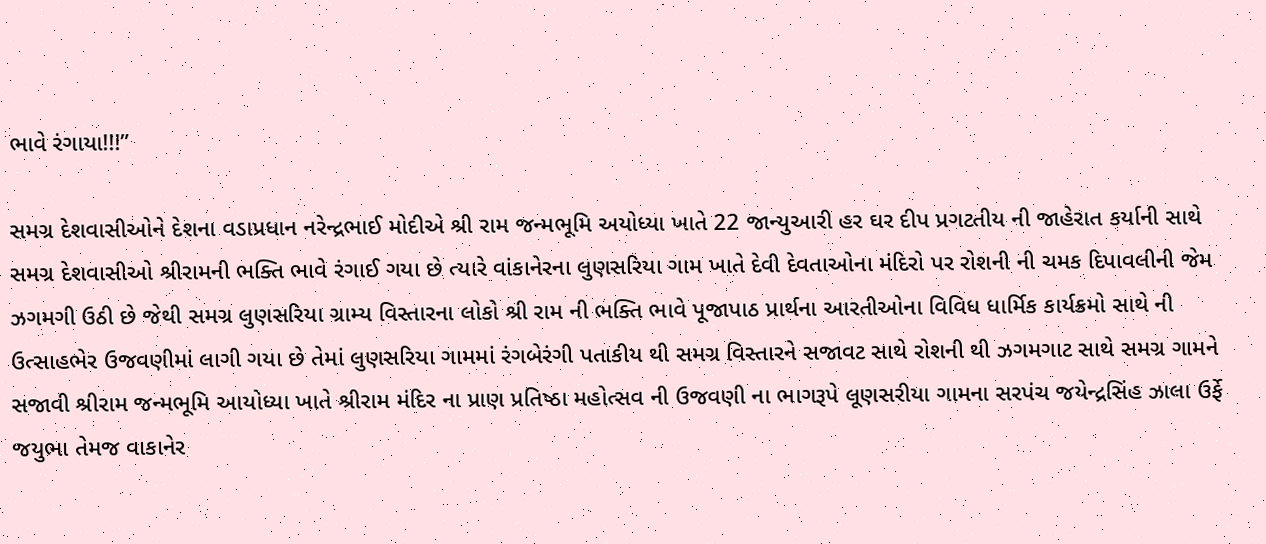ભાવે રંગાયા!!!”

સમગ્ર દેશવાસીઓને દેશના વડાપ્રધાન નરેન્દ્રભાઈ મોદીએ શ્રી રામ જન્મભૂમિ અયોધ્યા ખાતે 22 જાન્યુઆરી હર ઘર દીપ પ્રગટતીય ની જાહેરાત કર્યાની સાથે સમગ્ર દેશવાસીઓ શ્રીરામની ભક્તિ ભાવે રંગાઈ ગયા છે ત્યારે વાંકાનેરના લુણસરિયા ગામ ખાતે દેવી દેવતાઓના મંદિરો પર રોશની ની ચમક દિપાવલીની જેમ ઝગમગી ઉઠી છે જેથી સમગ્ર લુણસરિયા ગ્રામ્ય વિસ્તારના લોકો શ્રી રામ ની ભક્તિ ભાવે પૂજાપાઠ પ્રાર્થના આરતીઓના વિવિધ ધાર્મિક કાર્યક્રમો સાથે ની ઉત્સાહભેર ઉજવણીમાં લાગી ગયા છે તેમાં લુણસરિયા ગામમાં રંગબેરંગી પતાકીય થી સમગ્ર વિસ્તારને સજાવટ સાથે રોશની થી ઝગમગાટ સાથે સમગ્ર ગામને સજાવી શ્રીરામ જન્મભૂમિ આયોધ્યા ખાતે શ્રીરામ મંદિર ના પ્રાણ પ્રતિષ્ઠા મહોત્સવ ની ઉજવણી ના ભાગરૂપે લૂણસરીયા ગામના સરપંચ જયેન્દ્રસિંહ ઝાલા ઉર્ફે જયુભા તેમજ વાકાનેર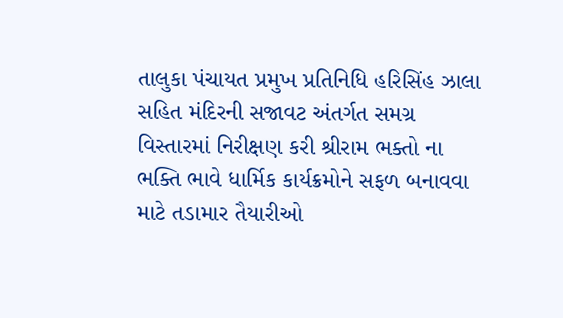તાલુકા પંચાયત પ્રમુખ પ્રતિનિધિ હરિસિંહ ઝાલા સહિત મંદિરની સજાવટ અંતર્ગત સમગ્ર વિસ્તારમાં નિરીક્ષણ કરી શ્રીરામ ભક્તો ના ભક્તિ ભાવે ધાર્મિક કાર્યક્રમોને સફળ બનાવવા માટે તડામાર તૈયારીઓ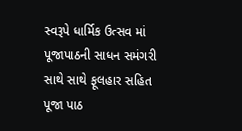સ્વરૂપે ધાર્મિક ઉત્સવ માં પૂજાપાઠની સાધન સમંગરી સાથે સાથે ફૂલહાર સહિત પૂજા પાઠ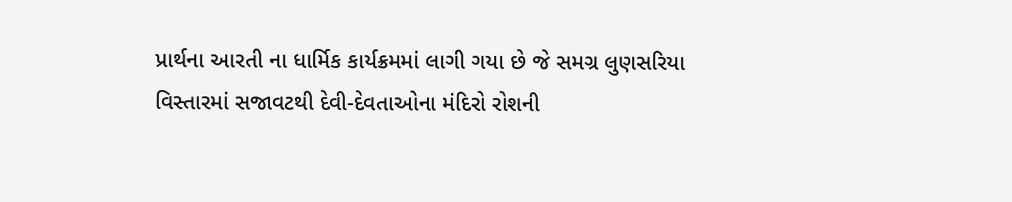પ્રાર્થના આરતી ના ધાર્મિક કાર્યક્રમમાં લાગી ગયા છે જે સમગ્ર લુણસરિયા વિસ્તારમાં સજાવટથી દેવી-દેવતાઓના મંદિરો રોશની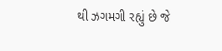થી ઝગમગી રહ્યું છે જે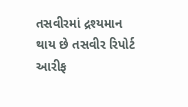તસવીરમાં દ્રશ્યમાન થાય છે તસવીર રિપોર્ટ આરીફ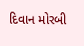દિવાન મોરબી